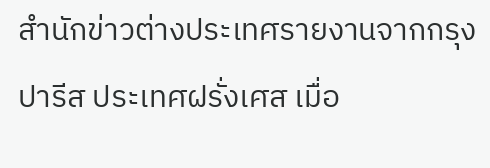สำนักข่าวต่างประเทศรายงานจากกรุงปารีส ประเทศฝรั่งเศส เมื่อ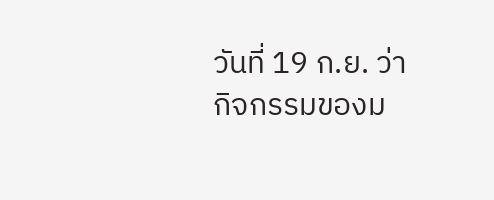วันที่ 19 ก.ย. ว่า กิจกรรมของม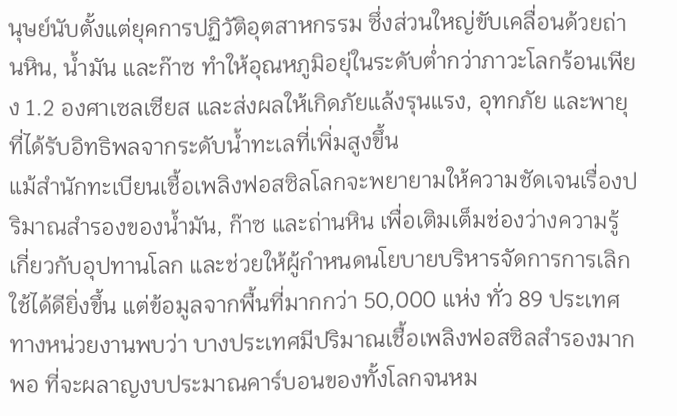นุษย์นับตั้งแต่ยุคการปฏิวัติอุตสาหกรรม ซึ่งส่วนใหญ่ขับเคลื่อนด้วยถ่านหิน, น้ำมัน และก๊าซ ทำให้อุณหภูมิอยุ่ในระดับต่ำกว่าภาวะโลกร้อนเพียง 1.2 องศาเซลเซียส และส่งผลให้เกิดภัยแล้งรุนแรง, อุทกภัย และพายุที่ได้รับอิทธิพลจากระดับน้ำทะเลที่เพิ่มสูงขึ้น
แม้สำนักทะเบียนเชื้อเพลิงฟอสซิลโลกจะพยายามให้ความชัดเจนเรื่องปริมาณสำรองของน้ำมัน, ก๊าซ และถ่านหิน เพื่อเติมเต็มช่องว่างความรู้เกี่ยวกับอุปทานโลก และช่วยให้ผู้กำหนดนโยบายบริหารจัดการการเลิกใช้ได้ดียิ่งขึ้น แต่ข้อมูลจากพื้นที่มากกว่า 50,000 แห่ง ทั่ว 89 ประเทศ ทางหน่วยงานพบว่า บางประเทศมีปริมาณเชื้อเพลิงฟอสซิลสำรองมากพอ ที่จะผลาญงบประมาณคาร์บอนของทั้งโลกจนหม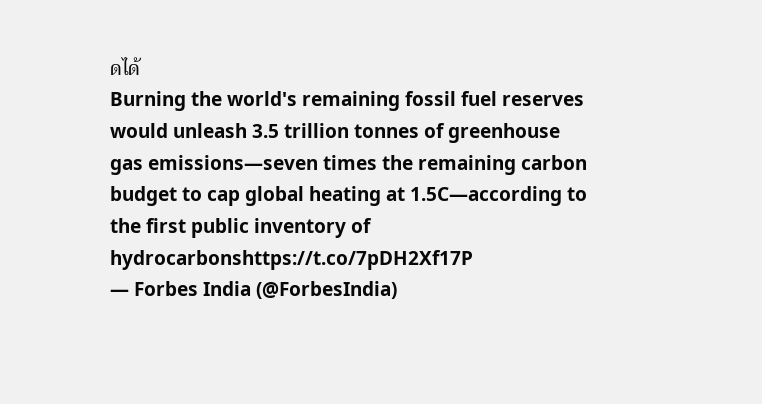ดได้
Burning the world's remaining fossil fuel reserves would unleash 3.5 trillion tonnes of greenhouse gas emissions—seven times the remaining carbon budget to cap global heating at 1.5C—according to the first public inventory of hydrocarbonshttps://t.co/7pDH2Xf17P
— Forbes India (@ForbesIndia)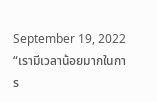September 19, 2022
“เรามีเวลาน้อยมากในการ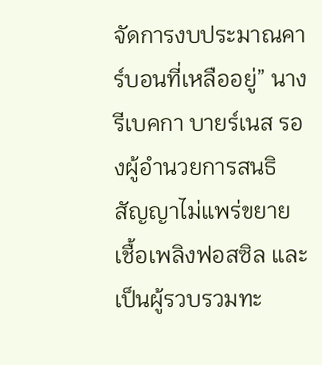จัดการงบประมาณคาร์บอนที่เหลืออยู่” นางรีเบคกา บายร์เนส รองผู้อำนวยการสนธิสัญญาไม่แพร่ขยายเชื้อเพลิงฟอสซิล และเป็นผู้รวบรวมทะ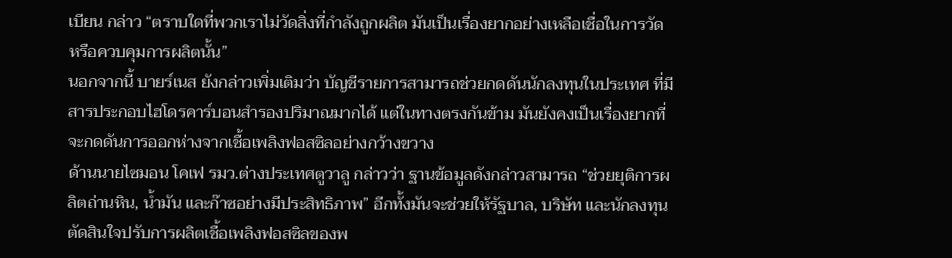เบียน กล่าว “ตราบใดที่พวกเราไม่วัดสิ่งที่กำลังถูกผลิต มันเป็นเรื่องยากอย่างเหลือเชื่อในการวัด หรือควบคุมการผลิตนั้น”
นอกจากนี้ บายร์เนส ยังกล่าวเพิ่มเติมว่า บัญชีรายการสามารถช่วยกดดันนักลงทุนในประเทศ ที่มีสารประกอบไฮโดรคาร์บอนสำรองปริมาณมากได้ แต่ในทางตรงกันข้าม มันยังคงเป็นเรื่องยากที่จะกดดันการออกห่างจากเชื้อเพลิงฟอสซิลอย่างกว้างขวาง
ด้านนายไซมอน โคเฟ รมว.ต่างประเทศตูวาลู กล่าวว่า ฐานข้อมูลดังกล่าวสามารถ “ช่วยยุติการผลิตถ่านหิน, น้ำมัน และก๊าซอย่างมีประสิทธิภาพ” อีกทั้งมันจะช่วยให้รัฐบาล, บริษัท และนักลงทุน ตัดสินใจปรับการผลิตเชื้อเพลิงฟอสซิลของพ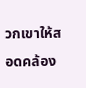วกเขาให้สอดคล้อง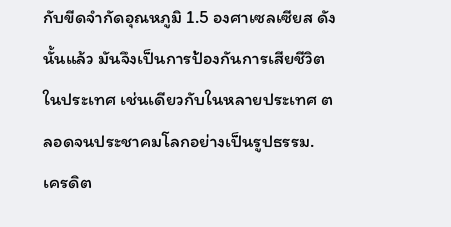กับขีดจำกัดอุณหภูมิ 1.5 องศาเซลเซียส ดังนั้นแล้ว มันจึงเป็นการป้องกันการเสียชีวิตในประเทศ เช่นเดียวกับในหลายประเทศ ตลอดจนประชาคมโลกอย่างเป็นรูปธรรม.
เครดิต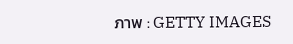ภาพ : GETTY IMAGES